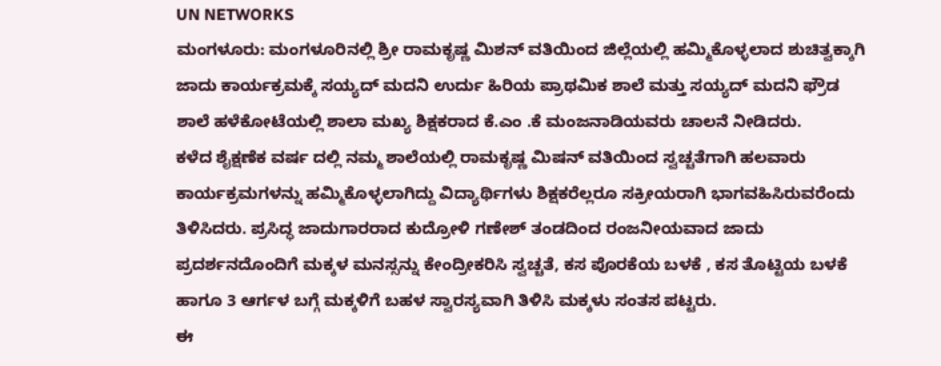UN NETWORKS
ಮಂಗಳೂರು: ಮಂಗಳೂರಿನಲ್ಲಿ ಶ್ರೀ ರಾಮಕೃಷ್ಣ ಮಿಶನ್ ವತಿಯಿಂದ ಜಿಲ್ಲೆಯಲ್ಲಿ ಹಮ್ಮಿಕೊಳ್ಳಲಾದ ಶುಚಿತ್ವಕ್ಕಾಗಿ ಜಾದು ಕಾರ್ಯಕ್ರಮಕ್ಕೆ ಸಯ್ಯದ್ ಮದನಿ ಉರ್ದು ಹಿರಿಯ ಪ್ರಾಥಮಿಕ ಶಾಲೆ ಮತ್ತು ಸಯ್ಯದ್ ಮದನಿ ಫ್ರೌಡ ಶಾಲೆ ಹಳೆಕೋಟೆಯಲ್ಲಿ ಶಾಲಾ ಮಖ್ಯ ಶಿಕ್ಷಕರಾದ ಕೆ.ಎಂ .ಕೆ ಮಂಜನಾಡಿಯವರು ಚಾಲನೆ ನೀಡಿದರು.
ಕಳೆದ ಶೈಕ್ಷಣೆಕ ವರ್ಷ ದಲ್ಲಿ ನಮ್ಮ ಶಾಲೆಯಲ್ಲಿ ರಾಮಕೃಷ್ಣ ಮಿಷನ್ ವತಿಯಿಂದ ಸ್ವಚ್ಚತೆಗಾಗಿ ಹಲವಾರು ಕಾರ್ಯಕ್ರಮಗಳನ್ನು ಹಮ್ಮಿಕೊಳ್ಳಲಾಗಿದ್ದು ವಿದ್ಯಾರ್ಥಿಗಳು ಶಿಕ್ಷಕರೆಲ್ಲರೂ ಸಕ್ರೀಯರಾಗಿ ಭಾಗವಹಿಸಿರುವರೆಂದು ತಿಳಿಸಿದರು. ಪ್ರಸಿದ್ಧ ಜಾದುಗಾರರಾದ ಕುದ್ರೋಳಿ ಗಣೇಶ್ ತಂಡದಿಂದ ರಂಜನೀಯವಾದ ಜಾದು ಪ್ರದರ್ಶನದೊಂದಿಗೆ ಮಕ್ಕಳ ಮನಸ್ಸನ್ನು ಕೇಂದ್ರೀಕರಿಸಿ ಸ್ವಚ್ಚತೆ, ಕಸ ಪೊರಕೆಯ ಬಳಕೆ , ಕಸ ತೊಟ್ಟಿಯ ಬಳಕೆ ಹಾಗೂ 3 ಆರ್ಗಳ ಬಗ್ಗೆ ಮಕ್ಕಳಿಗೆ ಬಹಳ ಸ್ವಾರಸ್ಯವಾಗಿ ತಿಳಿಸಿ ಮಕ್ಕಳು ಸಂತಸ ಪಟ್ಟರು.
ಈ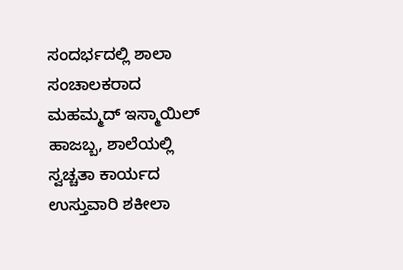ಸಂದರ್ಭದಲ್ಲಿ ಶಾಲಾ ಸಂಚಾಲಕರಾದ ಮಹಮ್ಮದ್ ಇಸ್ಮಾಯಿಲ್ ಹಾಜಬ್ಬ, ಶಾಲೆಯಲ್ಲಿ ಸ್ವಚ್ಚತಾ ಕಾರ್ಯದ ಉಸ್ತುವಾರಿ ಶಕೀಲಾ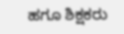ಹಗೂ ಶಿಕ್ಷಕರು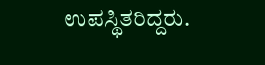ಉಪಸ್ಥಿತರಿದ್ದರು.